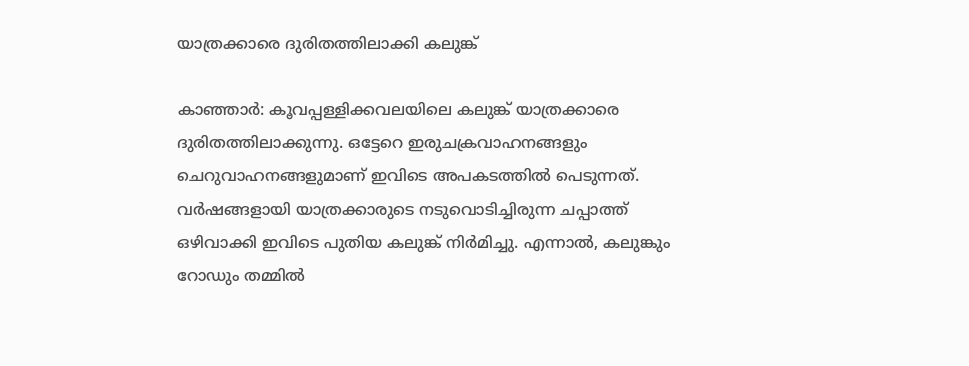യാത്രക്കാരെ ദുരിതത്തിലാക്കി കലുങ്ക്

കാഞ്ഞാർ: കൂവപ്പള്ളിക്കവലയിലെ കലുങ്ക് യാത്രക്കാരെ ദുരിതത്തിലാക്കുന്നു. ഒട്ടേറെ ഇരുചക്രവാഹനങ്ങളും ചെറുവാഹനങ്ങളുമാണ് ഇവിടെ അപകടത്തിൽ പെടുന്നത്. വർഷങ്ങളായി യാത്രക്കാരുടെ നടുവൊടിച്ചിരുന്ന ചപ്പാത്ത് ഒഴിവാക്കി ഇവിടെ പുതിയ കലുങ്ക് നിർമിച്ചു. എന്നാൽ, കലുങ്കും റോഡും തമ്മിൽ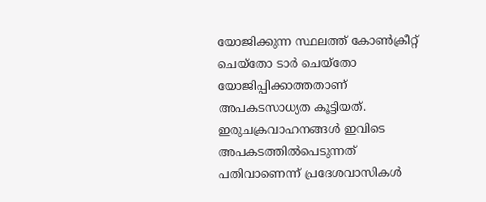യോജിക്കുന്ന സ്ഥലത്ത് കോൺക്രീറ്റ് ചെയ്തോ ടാർ ചെയ്തോ യോജിപ്പിക്കാത്തതാണ് അപകടസാധ്യത കൂട്ടിയത്. ഇരുചക്രവാഹനങ്ങൾ ഇവിടെ അപകടത്തിൽപെടുന്നത് പതിവാണെന്ന് പ്രദേശവാസികൾ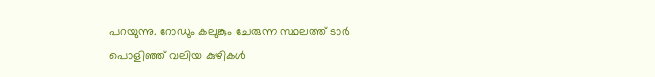പറയുന്നു. റോഡും കലുങ്കും ചേരുന്ന സ്ഥലത്ത് ടാർ പൊളിഞ്ഞ് വലിയ കുഴികൾ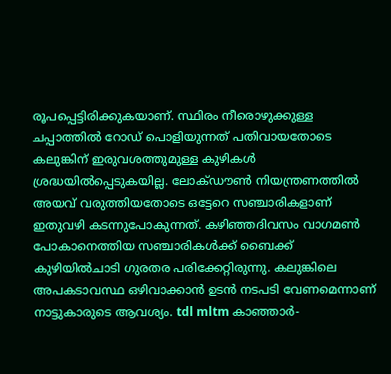രൂപപ്പെട്ടിരിക്കുകയാണ്. സ്ഥിരം നീരൊഴുക്കുള്ള ചപ്പാത്തിൽ റോഡ് പൊളിയുന്നത് പതിവായതോടെ കലുങ്കിന് ഇരുവശത്തുമുള്ള കുഴികൾ ശ്രദ്ധയിൽപ്പെടുകയില്ല. ലോക്ഡൗൺ നിയന്ത്രണത്തിൽ അയവ് വരുത്തിയതോടെ ഒട്ടേറെ സഞ്ചാരികളാണ് ഇതുവഴി കടന്നുപോകുന്നത്. കഴിഞ്ഞദിവസം വാഗമൺ പോകാനെത്തിയ സഞ്ചാരികൾക്ക് ബൈക്ക് കുഴിയിൽചാടി ഗുരതര പരിക്കേറ്റിരുന്നു. കലുങ്കിലെ അപകടാവസ്ഥ ഒഴിവാക്കാൻ ഉടൻ നടപടി വേണമെന്നാണ് നാട്ടുകാരുടെ ആവശ്യം. tdl mltm കാഞ്ഞാർ-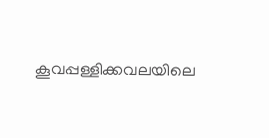കൂവപ്പള്ളിക്കവലയിലെ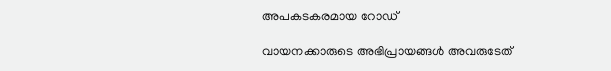അപകടകരമായ റോഡ്

വായനക്കാരുടെ അഭിപ്രായങ്ങള്‍ അവരുടേത്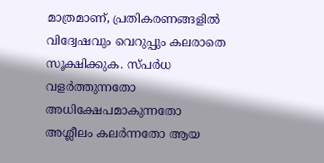മാത്രമാണ്, പ്രതികരണങ്ങളിൽ വിദ്വേഷവും വെറുപ്പും കലരാതെ സൂക്ഷിക്കുക. സ്പർധ വളർത്തുന്നതോ അധിക്ഷേപമാകുന്നതോ അശ്ലീലം കലർന്നതോ ആയ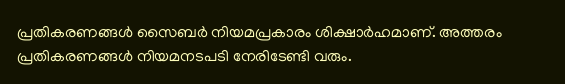പ്രതികരണങ്ങൾ സൈബർ നിയമപ്രകാരം ശിക്ഷാർഹമാണ്. അത്തരം പ്രതികരണങ്ങൾ നിയമനടപടി നേരിടേണ്ടി വരും.